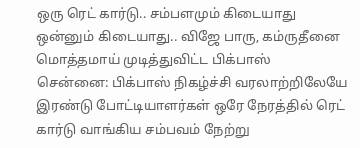ஒரு ரெட் கார்டு.. சம்பளமும் கிடையாது ஒன்னும் கிடையாது.. விஜே பாரு, கம்ருதீனை மொத்தமாய் முடித்துவிட்ட பிக்பாஸ்
சென்னை: பிக்பாஸ் நிகழ்ச்சி வரலாற்றிலேயே இரண்டு போட்டியாளர்கள் ஒரே நேரத்தில் ரெட் கார்டு வாங்கிய சம்பவம் நேற்று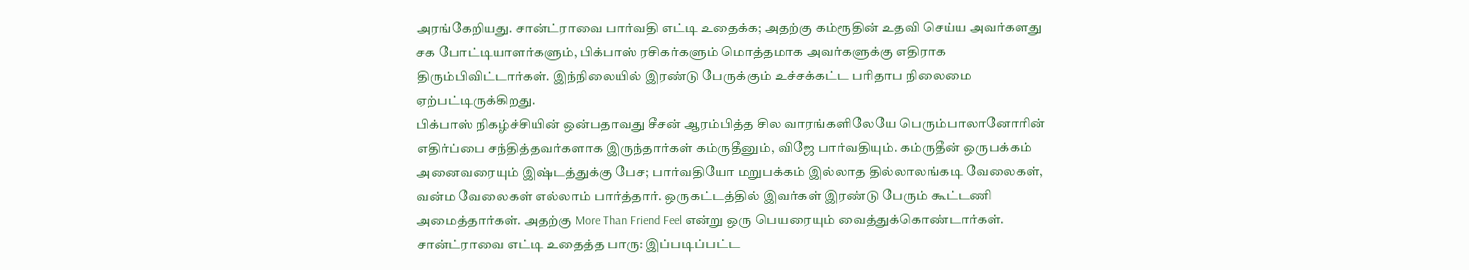அரங்கேறியது. சான்ட்ராவை பார்வதி எட்டி உதைக்க; அதற்கு கம்ரூதின் உதவி செய்ய அவர்களது சக போட்டியாளர்களும், பிக்பாஸ் ரசிகர்களும் மொத்தமாக அவர்களுக்கு எதிராக திரும்பிவிட்டார்கள். இந்நிலையில் இரண்டு பேருக்கும் உச்சக்கட்ட பரிதாப நிலைமை ஏற்பட்டிருக்கிறது.
பிக்பாஸ் நிகழ்ச்சியின் ஒன்பதாவது சீசன் ஆரம்பித்த சில வாரங்களிலேயே பெரும்பாலானோரின் எதிர்ப்பை சந்தித்தவர்களாக இருந்தார்கள் கம்ருதீனும், விஜே பார்வதியும். கம்ருதீன் ஒருபக்கம் அனைவரையும் இஷ்டத்துக்கு பேச; பார்வதியோ மறுபக்கம் இல்லாத தில்லாலங்கடி வேலைகள், வன்ம வேலைகள் எல்லாம் பார்த்தார். ஒருகட்டத்தில் இவர்கள் இரண்டு பேரும் கூட்டணி அமைத்தார்கள். அதற்கு More Than Friend Feel என்று ஒரு பெயரையும் வைத்துக்கொண்டார்கள்.
சான்ட்ராவை எட்டி உதைத்த பாரு: இப்படிப்பட்ட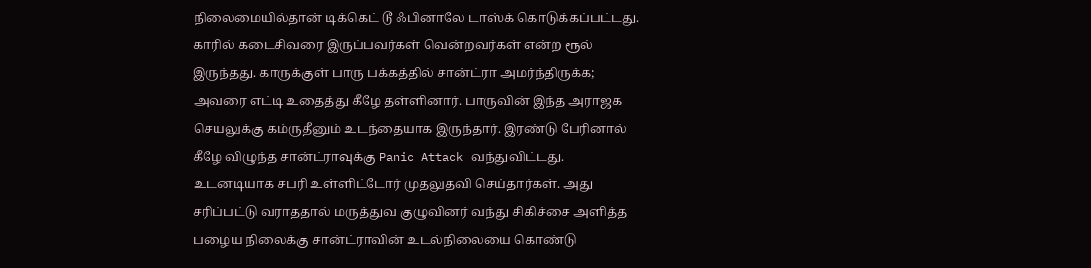நிலைமையில்தான் டிக்கெட் டூ ஃபினாலே டாஸ்க் கொடுக்கப்பட்டது. காரில் கடைசிவரை இருப்பவர்கள் வென்றவர்கள் என்ற ரூல் இருந்தது. காருக்குள் பாரு பக்கத்தில் சான்ட்ரா அமர்ந்திருக்க; அவரை எட்டி உதைத்து கீழே தள்ளினார். பாருவின் இந்த அராஜக செயலுக்கு கம்ருதீனும் உடந்தையாக இருந்தார். இரண்டு பேரினால் கீழே விழுந்த சான்ட்ராவுக்கு Panic Attack வந்துவிட்டது. உடனடியாக சபரி உள்ளிட்டோர் முதலுதவி செய்தார்கள். அது சரிப்பட்டு வராததால் மருத்துவ குழுவினர் வந்து சிகிச்சை அளித்த பழைய நிலைக்கு சான்ட்ராவின் உடல்நிலையை கொண்டு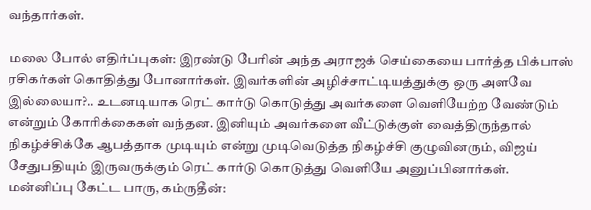வந்தார்கள்.

மலை போல் எதிர்ப்புகள்: இரண்டு பேரின் அந்த அராஜக் செய்கையை பார்த்த பிக்பாஸ் ரசிகர்கள் கொதித்து போனார்கள். இவர்களின் அழிச்சாட்டியத்துக்கு ஒரு அளவே இல்லையா?.. உடனடியாக ரெட் கார்டு கொடுத்து அவர்களை வெளியேற்ற வேண்டும் என்றும் கோரிக்கைகள் வந்தன. இனியும் அவர்களை வீட்டுக்குள் வைத்திருந்தால் நிகழ்ச்சிக்கே ஆபத்தாக முடியும் என்று முடிவெடுத்த நிகழ்ச்சி குழுவினரும், விஜய் சேதுபதியும் இருவருக்கும் ரெட் கார்டு கொடுத்து வெளியே அனுப்பினார்கள்.
மன்னிப்பு கேட்ட பாரு, கம்ருதீன்: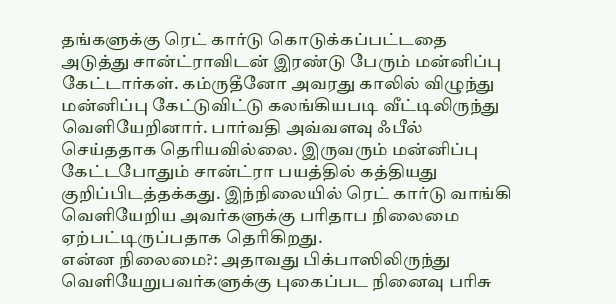தங்களுக்கு ரெட் கார்டு கொடுக்கப்பட்டதை அடுத்து சான்ட்ராவிடன் இரண்டு பேரும் மன்னிப்பு கேட்டார்கள். கம்ருதீனோ அவரது காலில் விழுந்து மன்னிப்பு கேட்டுவிட்டு கலங்கியபடி வீட்டிலிருந்து வெளியேறினார். பார்வதி அவ்வளவு ஃபீல் செய்ததாக தெரியவில்லை. இருவரும் மன்னிப்பு கேட்டபோதும் சான்ட்ரா பயத்தில் கத்தியது குறிப்பிடத்தக்கது. இந்நிலையில் ரெட் கார்டு வாங்கி வெளியேறிய அவர்களுக்கு பரிதாப நிலைமை ஏற்பட்டிருப்பதாக தெரிகிறது.
என்ன நிலைமை?: அதாவது பிக்பாஸிலிருந்து வெளியேறுபவர்களுக்கு புகைப்பட நினைவு பரிசு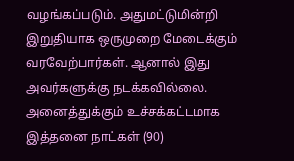வழங்கப்படும். அதுமட்டுமின்றி இறுதியாக ஒருமுறை மேடைக்கும் வரவேற்பார்கள். ஆனால் இது அவர்களுக்கு நடக்கவில்லை. அனைத்துக்கும் உச்சக்கட்டமாக இத்தனை நாட்கள் (90)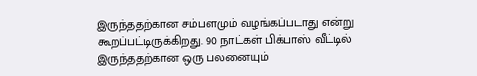இருந்ததற்கான சம்பளமும் வழங்கப்படாது என்று கூறப்பட்டிருக்கிறது. 90 நாட்கள் பிக்பாஸ் வீட்டில் இருந்ததற்கான ஒரு பலனையும்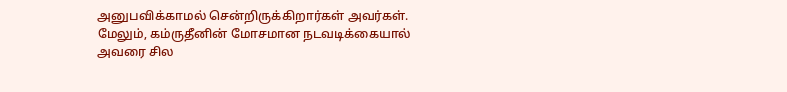அனுபவிக்காமல் சென்றிருக்கிறார்கள் அவர்கள். மேலும், கம்ருதீனின் மோசமான நடவடிக்கையால் அவரை சில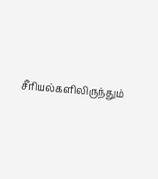சீரியல்களிலிருந்தும்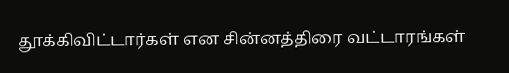தூக்கிவிட்டார்கள் என சின்னத்திரை வட்டாரங்கள்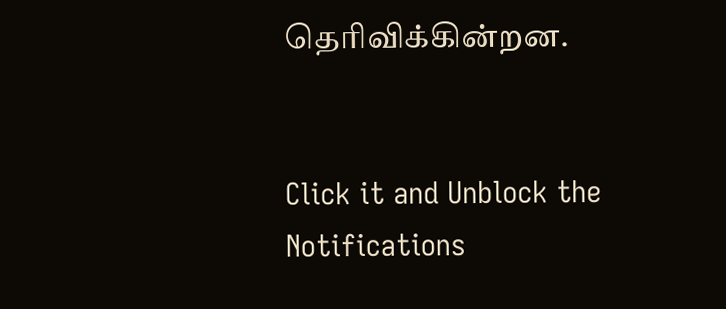தெரிவிக்கின்றன.


Click it and Unblock the Notifications